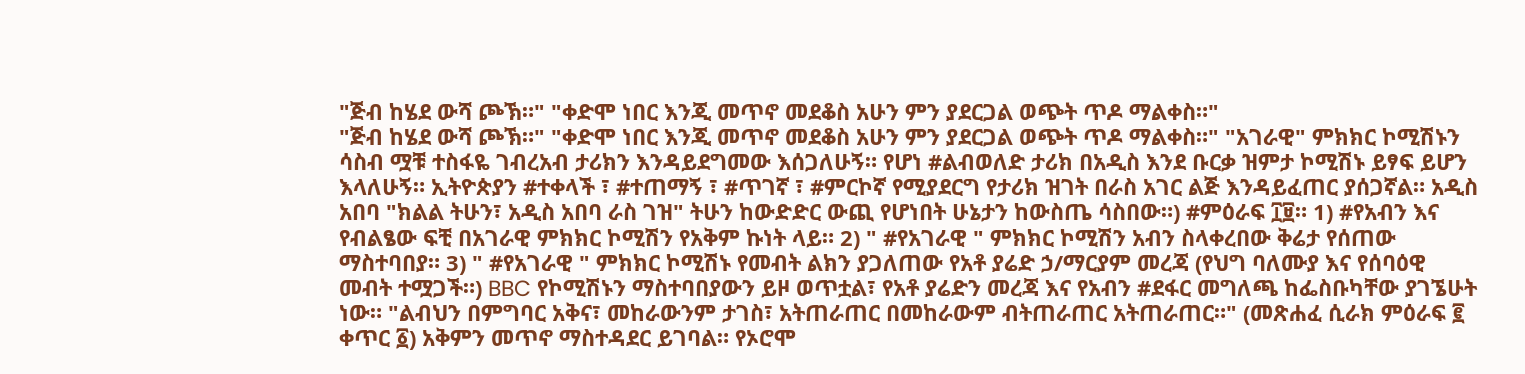"ጅብ ከሄደ ውሻ ጮኽ።" "ቀድሞ ነበር እንጂ መጥኖ መደቆስ አሁን ምን ያደርጋል ወጭት ጥዶ ማልቀስ።"
"ጅብ ከሄደ ውሻ ጮኽ።" "ቀድሞ ነበር እንጂ መጥኖ መደቆስ አሁን ምን ያደርጋል ወጭት ጥዶ ማልቀስ።" "አገራዊ" ምክክር ኮሚሽኑን ሳስብ ሟቹ ተስፋዬ ገብረአብ ታሪክን እንዳይደግመው እሰጋለሁኝ። የሆነ #ልብወለድ ታሪክ በአዲስ እንደ ቡርቃ ዝምታ ኮሚሽኑ ይፃፍ ይሆን እላለሁኝ። ኢትዮጵያን #ተቀላች ፣ #ተጠማኝ ፣ #ጥገኛ ፣ #ምርኮኛ የሚያደርግ የታሪክ ዝገት በራስ አገር ልጅ እንዳይፈጠር ያሰጋኛል። አዲስ አበባ "ክልል ትሁን፣ አዲስ አበባ ራስ ገዝ" ትሁን ከውድድር ውጪ የሆነበት ሁኔታን ከውስጤ ሳስበው።) #ምዕራፍ ፲፱። 1) #የአብን እና የብልፄው ፍቺ በአገራዊ ምክክር ኮሚሽን የአቅም ኩነት ላይ። 2) " #የአገራዊ " ምክክር ኮሚሽን አብን ስላቀረበው ቅሬታ የሰጠው ማስተባበያ። 3) " #የአገራዊ " ምክክር ኮሚሽኑ የመብት ልክን ያጋለጠው የአቶ ያሬድ ኃ/ማርያም መረጃ (የህግ ባለሙያ እና የሰባዕዊ መብት ተሟጋች።) BBC የኮሚሽኑን ማስተባበያውን ይዞ ወጥቷል፣ የአቶ ያሬድን መረጃ እና የአብን #ደፋር መግለጫ ከፌስቡካቸው ያገኜሁት ነው። "ልብህን በምግባር አቅና፣ መከራውንም ታገስ፣ አትጠራጠር በመከራውም ብትጠራጠር አትጠራጠር።" (መጽሐፈ ሲራክ ምዕራፍ ፪ ቀጥር ፩) አቅምን መጥኖ ማስተዳደር ይገባል። የኦሮሞ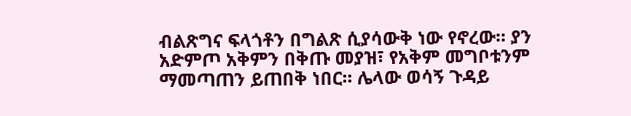ብልጽግና ፍላጎቶን በግልጽ ሲያሳውቅ ነው የኖረው። ያን አድምጦ አቅምን በቅጡ መያዝ፣ የአቅም መግቦቱንም ማመጣጠን ይጠበቅ ነበር። ሌላው ወሳኝ ጉዳይ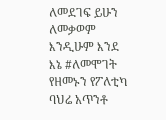ለመደገፍ ይሁን ለመቃወም እንዲሁም እንደ እኔ #ለመሞገት የዘመኑን የፖለቲካ ባህሬ አጥንቶ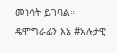መነሳት ይገባል። ዴሞግራፊን እኔ #አሉታዊ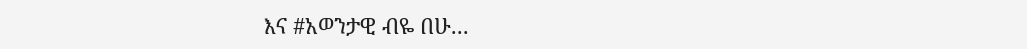እና #አወንታዊ ብዬ በሁ...